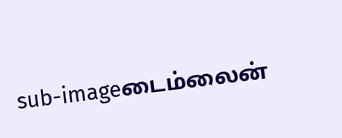sub-imageடைம்லைன்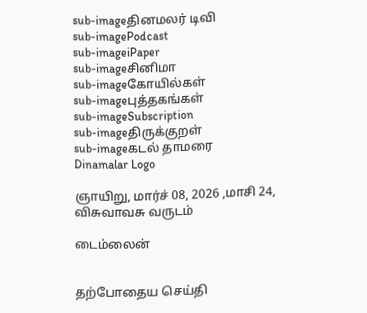sub-imageதினமலர் டிவி
sub-imagePodcast
sub-imageiPaper
sub-imageசினிமா
sub-imageகோயில்கள்
sub-imageபுத்தகங்கள்
sub-imageSubscription
sub-imageதிருக்குறள்
sub-imageகடல் தாமரை
Dinamalar Logo

ஞாயிறு, மார்ச் 08, 2026 ,மாசி 24, விசுவாவசு வருடம்

டைம்லைன்


தற்போதைய செய்தி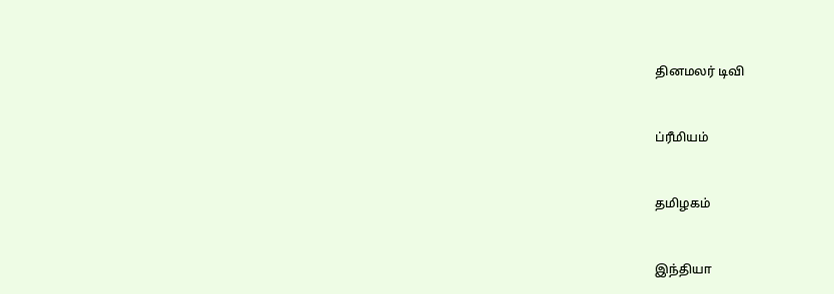தினமலர் டிவி


ப்ரீமியம்


தமிழகம்


இந்தியா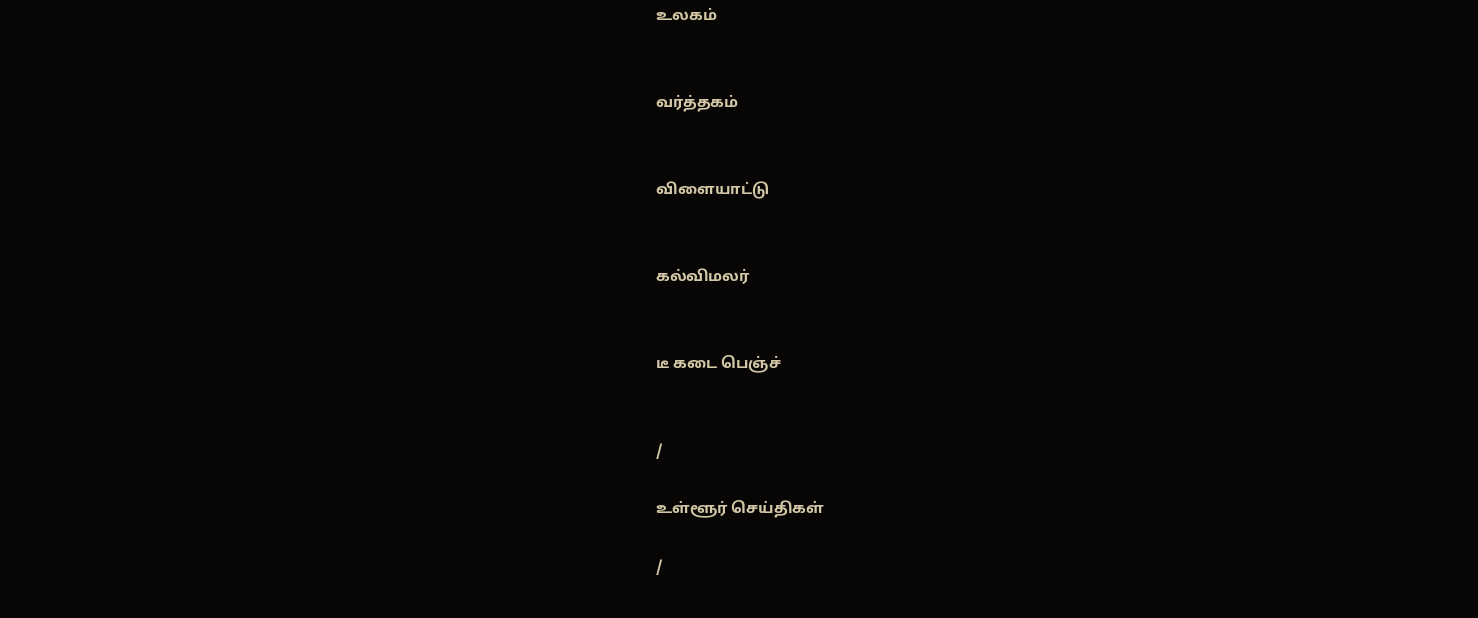உலகம்


வர்த்தகம்


விளையாட்டு


கல்விமலர்


டீ கடை பெஞ்ச்


/

உள்ளூர் செய்திகள்

/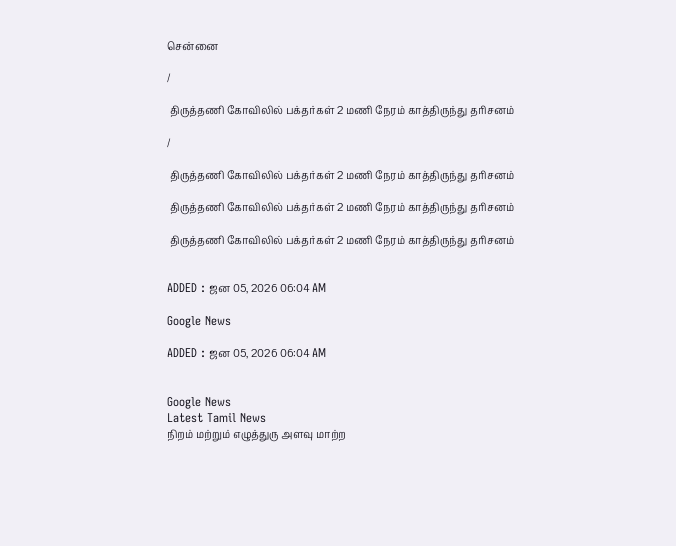சென்னை

/

 திருத்தணி கோவிலில் பக்தர்கள் 2 மணி நேரம் காத்திருந்து தரிசனம்

/

 திருத்தணி கோவிலில் பக்தர்கள் 2 மணி நேரம் காத்திருந்து தரிசனம்

 திருத்தணி கோவிலில் பக்தர்கள் 2 மணி நேரம் காத்திருந்து தரிசனம்

 திருத்தணி கோவிலில் பக்தர்கள் 2 மணி நேரம் காத்திருந்து தரிசனம்


ADDED : ஜன 05, 2026 06:04 AM

Google News

ADDED : ஜன 05, 2026 06:04 AM


Google News
Latest Tamil News
நிறம் மற்றும் எழுத்துரு அளவு மாற்ற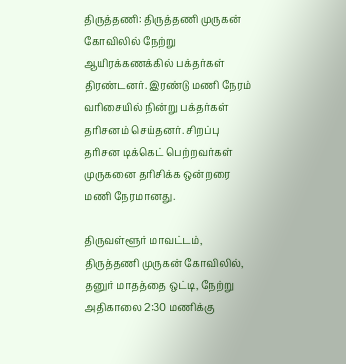திருத்தணி: திருத்தணி முருகன் கோவிலில் நேற்று ஆயிரக்கணக்கில் பக்தர்கள் திரண்டனர். இரண்டு மணி நேரம் வரிசையில் நின்று பக்தர்கள் தரிசனம் செய்தனர். சிறப்பு தரிசன டிக்கெட் பெற்றவர்கள் முருகனை தரிசிக்க ஒன்றரை மணி நேரமானது.

திருவள்ளூர் மாவட்டம், திருத்தணி முருகன் கோவிலில், தனுர் மாதத்தை ஒட்டி, நேற்று அதிகாலை 2:30 மணிக்கு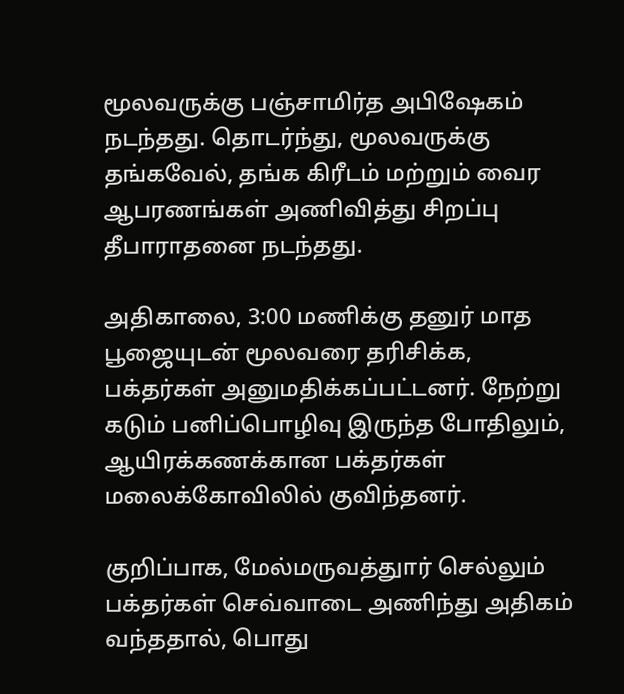மூலவருக்கு பஞ்சாமிர்த அபிஷேகம் நடந்தது. தொடர்ந்து, மூலவருக்கு தங்கவேல், தங்க கிரீடம் மற்றும் வைர ஆபரணங்கள் அணிவித்து சிறப்பு தீபாராதனை நடந்தது.

அதிகாலை, 3:00 மணிக்கு தனுர் மாத பூஜையுடன் மூலவரை தரிசிக்க, பக்தர்கள் அனுமதிக்கப்பட்டனர். நேற்று கடும் பனிப்பொழிவு இருந்த போதிலும், ஆயிரக்கணக்கான பக்தர்கள் மலைக்கோவிலில் குவிந்தனர்.

குறிப்பாக, மேல்மருவத்துார் செல்லும் பக்தர்கள் செவ்வாடை அணிந்து அதிகம் வந்ததால், பொது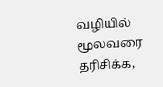வழியில் மூலவரை தரிசிக்க,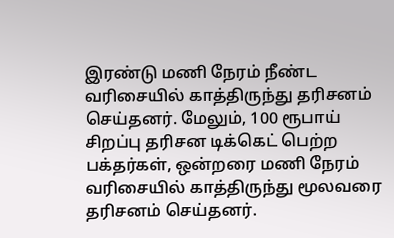இரண்டு மணி நேரம் நீண்ட வரிசையில் காத்திருந்து தரிசனம் செய்தனர். மேலும், 100 ரூபாய் சிறப்பு தரிசன டிக்கெட் பெற்ற பக்தர்கள், ஒன்றரை மணி நேரம் வரிசையில் காத்திருந்து மூலவரை தரிசனம் செய்தனர்.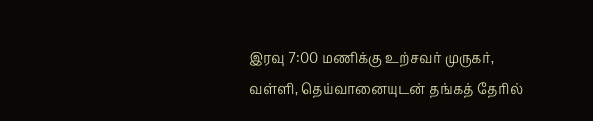இரவு 7:00 மணிக்கு உற்சவர் முருகர், வள்ளி, தெய்வானையுடன் தங்கத் தேரில்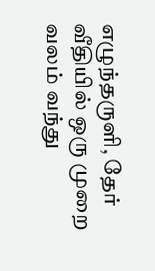எழுந்தருளி, தேர் வீதியில் ஒரு முறை வலம் வந்து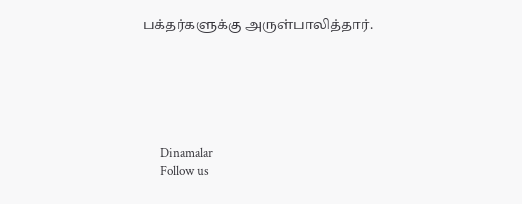பக்தர்களுக்கு அருள்பாலித்தார்.






      Dinamalar
      Follow us